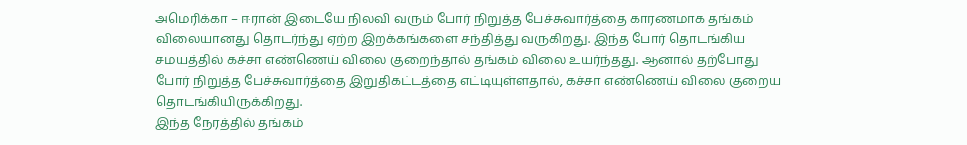அமெரிக்கா – ஈரான் இடையே நிலவி வரும் போர் நிறுத்த பேச்சுவார்த்தை காரணமாக தங்கம் விலையானது தொடர்ந்து ஏற்ற இறக்கங்களை சந்தித்து வருகிறது. இந்த போர் தொடங்கிய சமயத்தில் கச்சா எண்ணெய் விலை குறைந்தால் தங்கம் விலை உயர்ந்தது. ஆனால் தற்போது போர் நிறுத்த பேச்சுவார்த்தை இறுதிகட்டத்தை எட்டியுள்ளதால், கச்சா எண்ணெய் விலை குறைய தொடங்கியிருக்கிறது.
இந்த நேரத்தில் தங்கம்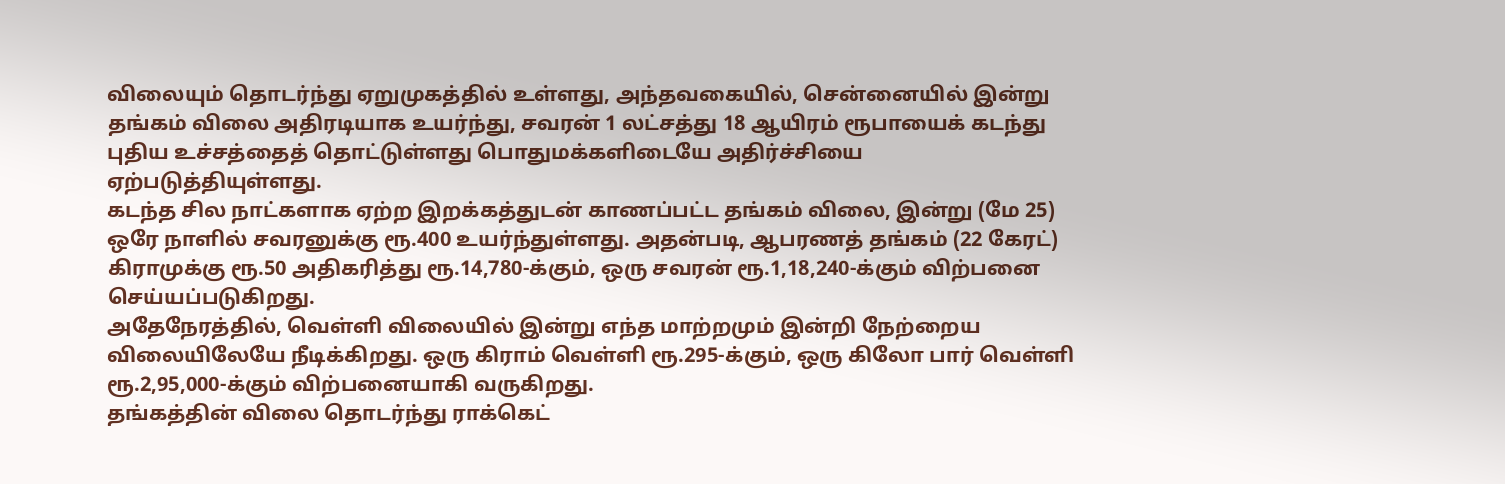விலையும் தொடர்ந்து ஏறுமுகத்தில் உள்ளது, அந்தவகையில், சென்னையில் இன்று தங்கம் விலை அதிரடியாக உயர்ந்து, சவரன் 1 லட்சத்து 18 ஆயிரம் ரூபாயைக் கடந்து புதிய உச்சத்தைத் தொட்டுள்ளது பொதுமக்களிடையே அதிர்ச்சியை ஏற்படுத்தியுள்ளது.
கடந்த சில நாட்களாக ஏற்ற இறக்கத்துடன் காணப்பட்ட தங்கம் விலை, இன்று (மே 25) ஒரே நாளில் சவரனுக்கு ரூ.400 உயர்ந்துள்ளது. அதன்படி, ஆபரணத் தங்கம் (22 கேரட்) கிராமுக்கு ரூ.50 அதிகரித்து ரூ.14,780-க்கும், ஒரு சவரன் ரூ.1,18,240-க்கும் விற்பனை செய்யப்படுகிறது.
அதேநேரத்தில், வெள்ளி விலையில் இன்று எந்த மாற்றமும் இன்றி நேற்றைய விலையிலேயே நீடிக்கிறது. ஒரு கிராம் வெள்ளி ரூ.295-க்கும், ஒரு கிலோ பார் வெள்ளி ரூ.2,95,000-க்கும் விற்பனையாகி வருகிறது.
தங்கத்தின் விலை தொடர்ந்து ராக்கெட்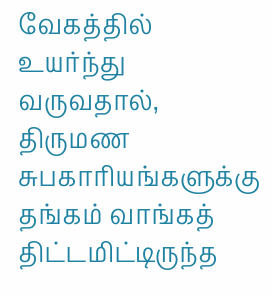வேகத்தில் உயர்ந்து வருவதால், திருமண சுபகாரியங்களுக்கு தங்கம் வாங்கத் திட்டமிட்டிருந்த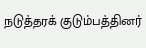நடுத்தரக் குடும்பத்தினர்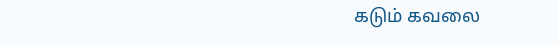கடும் கவலை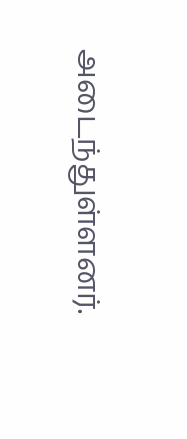அடைந்துள்ளனர்.